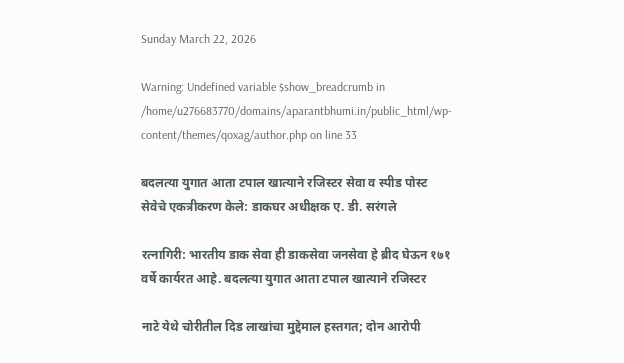Sunday March 22, 2026

Warning: Undefined variable $show_breadcrumb in /home/u276683770/domains/aparantbhumi.in/public_html/wp-content/themes/qoxag/author.php on line 33

बदलत्या युगात आता टपाल खात्याने रजिस्टर सेवा व स्पीड पोस्ट सेवेचे एकत्रीकरण केले: डाकघर अधीक्षक ए. डी. सरंगले

रत्नागिरी: भारतीय डाक सेवा ही डाकसेवा जनसेवा हे ब्रीद घेऊन १७१ वर्षे कार्यरत आहे. बदलत्या युगात आता टपाल खात्याने रजिस्टर

नाटे येथे चोरीतील दिड लाखांचा मुद्देमाल हस्तगत; दोन आरोपी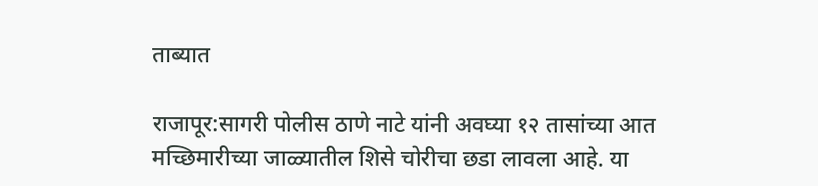ताब्यात

राजापूर:सागरी पोलीस ठाणे नाटे यांनी अवघ्या १२ तासांच्या आत मच्छिमारीच्या जाळ्यातील शिसे चोरीचा छडा लावला आहे. या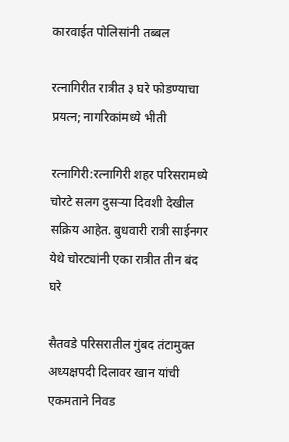कारवाईत पोलिसांनी तब्बल

रत्नागिरीत रात्रीत ३ घरे फोडण्याचा प्रयत्न; नागरिकांमध्ये भीती

रत्नागिरी:रत्नागिरी शहर परिसरामध्ये चोरटे सलग दुसऱ्या दिवशी देखील सक्रिय आहेत. बुधवारी रात्री साईनगर येथे चोरट्यांनी एका रात्रीत तीन बंद घरे

सैतवडे परिसरातील गुंबद तंटामुक्त अध्यक्षपदी दिलावर खान यांची एकमताने निवड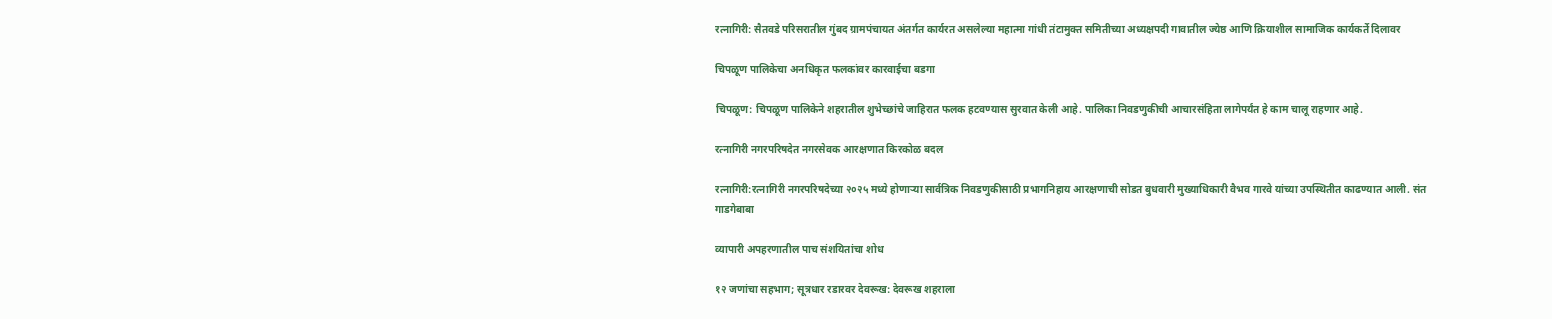रत्नागिरी: सैतवडे परिसरातील गुंबद ग्रामपंचायत अंतर्गत कार्यरत असलेल्या महात्मा गांधी तंटामुक्त समितीच्या अध्यक्षपदी गावातील ज्येष्ठ आणि क्रियाशील सामाजिक कार्यकर्ते दिलावर

चिपळूण पालिकेचा अनधिकृत फलकांवर कारवाईचा बडगा

चिपळूण: चिपळूण पालिकेने शहरातील शुभेच्छांचे जाहिरात फलक हटवण्यास सुरवात केली आहे. पालिका निवडणुकीची आचारसंहिता लागेपर्यंत हे काम चालू राहणार आहे.

रत्नागिरी नगरपरिषदेत नगरसेवक आरक्षणात किरकोळ बदल

रत्नागिरी:रत्नागिरी नगरपरिषदेच्या २०२५ मध्ये होणाऱ्या सार्वत्रिक निवडणुकीसाठी प्रभागनिहाय आरक्षणाची सोडत बुधवारी मुख्याधिकारी वैभव गारवे यांच्या उपस्थितीत काढण्यात आली. संत गाडगेबाबा

व्यापारी अपहरणातील पाच संशयितांचा शोध

१२ जणांचा सहभाग; सूत्रधार रडारवर देवरूख: देवरूख शहराला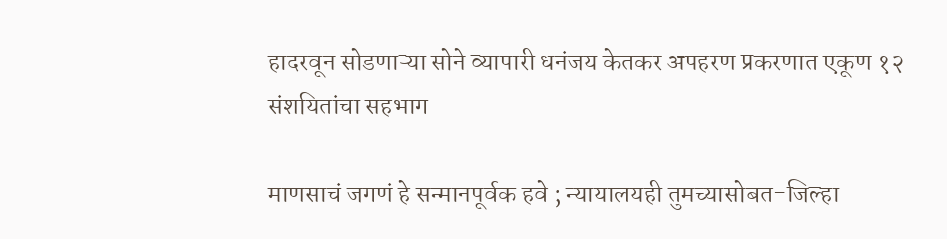हादरवून सोडणाऱ्या सोने व्यापारी धनंजय केतकर अपहरण प्रकरणात एकूण १२ संशयितांचा सहभाग

माणसाचं जगणं हे सन्मानपूर्वक हवे ; न्यायालयही तुमच्यासोबत-जिल्हा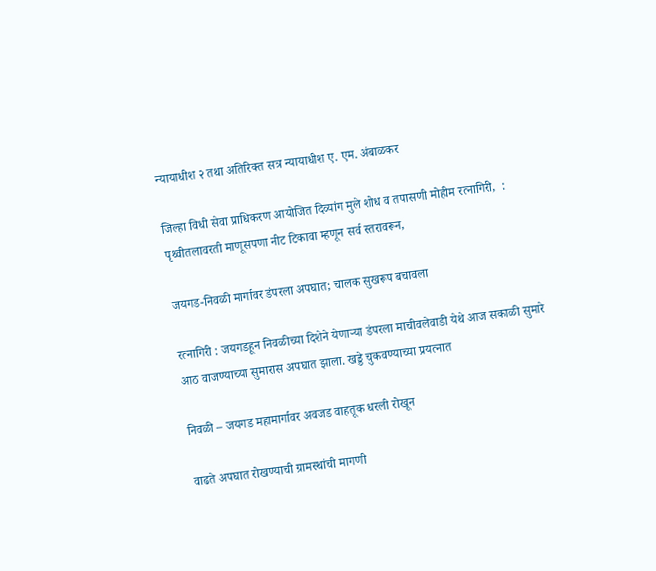न्यायाधीश २ तथा अतिरिक्त सत्र न्यायाधीश ए. एम. अंबाळकर

जिल्हा विधी सेवा प्राधिकरण आयोजित दिव्यांग मुले शोध व तपासणी मोहीम रत्नागिरी,  : पृथ्वीतलावरती माणूसपणा नीट टिकावा म्हणून सर्व स्तरावरून,

जयगड-निवळी मार्गावर डंपरला अपघात; चालक सुखरूप बचावला

रत्नागिरी : जयगडहून निवळीच्या दिशेने येणाऱ्या डंपरला माचीवलेवाडी येथे आज सकाळी सुमारे आठ वाजण्याच्या सुमारास अपघात झाला. खड्डे चुकवण्याच्या प्रयत्नात

निवळी – जयगड महामार्गावर अवजड वाहतूक धरली रोखून

वाढते अपघात रोखण्याची ग्रामस्थांची मागणी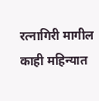रत्नागिरी मागील काही महिन्यात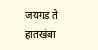जयगड ते हातखंबा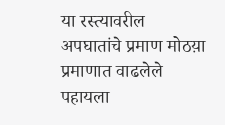या रस्त्यावरील अपघातांचे प्रमाण मोठय़ा प्रमाणात वाढलेले पहायला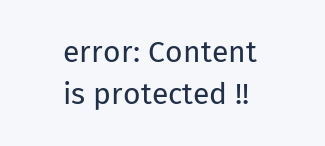error: Content is protected !!